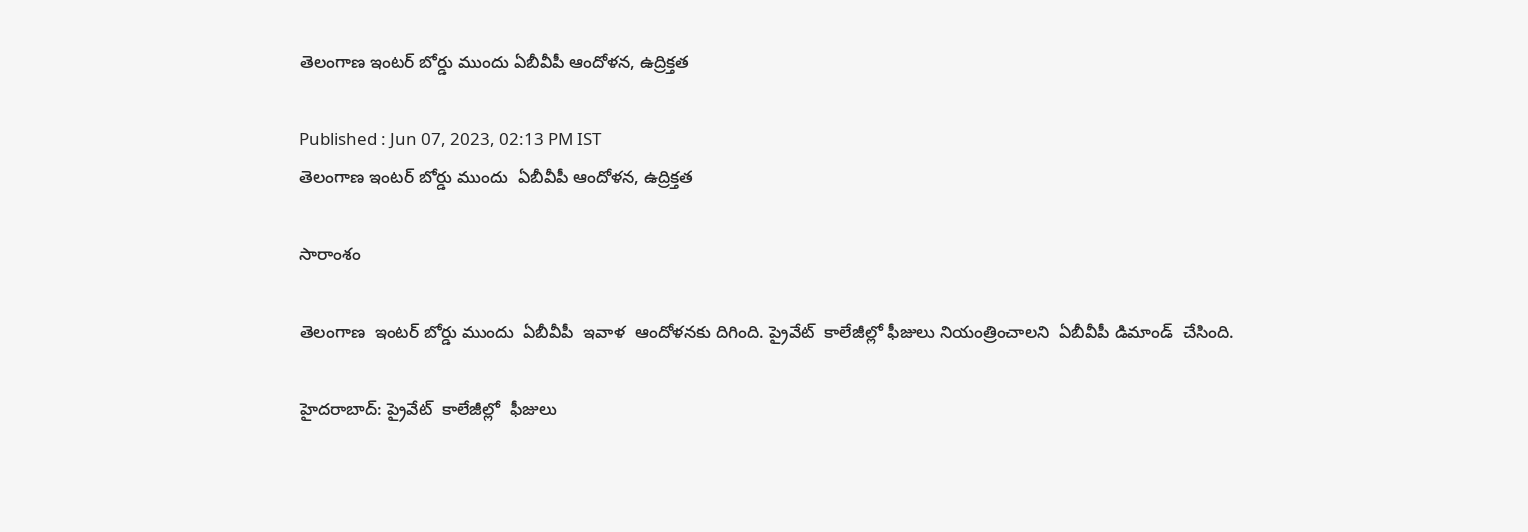తెలంగాణ ఇంటర్ బోర్డు ముందు ఏబీవీపీ ఆందోళన, ఉద్రిక్తత

Published : Jun 07, 2023, 02:13 PM IST
తెలంగాణ ఇంటర్ బోర్డు ముందు  ఏబీవీపీ ఆందోళన, ఉద్రిక్తత

సారాంశం

తెలంగాణ  ఇంటర్ బోర్డు ముందు  ఏబీవీపీ  ఇవాళ  ఆందోళనకు దిగింది. ప్రైవేట్  కాలేజీల్లో ఫీజులు నియంత్రించాలని  ఏబీవీపీ డిమాండ్  చేసింది.

హైదరాబాద్: ప్రైవేట్  కాలేజీల్లో  ఫీజులు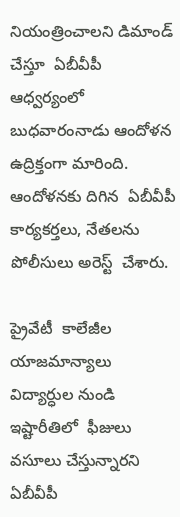నియంత్రించాలని డిమాండ్  చేస్తూ  ఏబీవీపీ  ఆధ్వర్యంలో  బుధవారంనాడు ఆందోళన  ఉద్రిక్తంగా మారింది. ఆందోళనకు దిగిన  ఏబీవీపీ  కార్యకర్తలు, నేతలను  పోలీసులు అరెస్ట్  చేశారు.

ప్రైవేటీ  కాలేజీల యాజమాన్యాలు  విద్యార్ధుల నుండి ఇష్టారీతిలో  ఫీజులు వసూలు చేస్తున్నారని  ఏబీవీపీ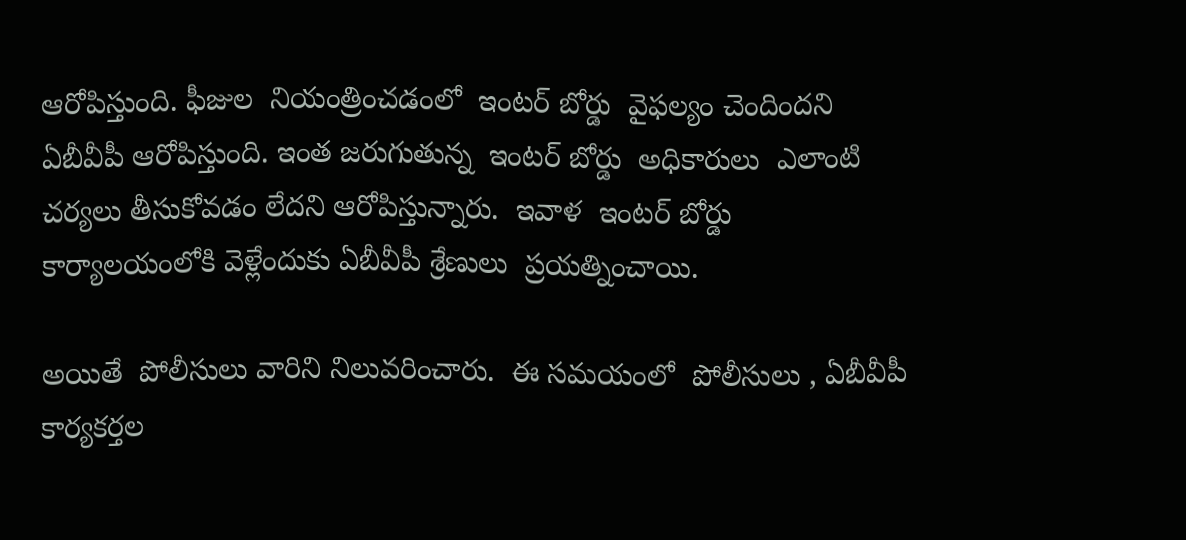ఆరోపిస్తుంది. ఫీజుల  నియంత్రించడంలో  ఇంటర్ బోర్డు  వైఫల్యం చెందిందని   ఏబీవీపీ ఆరోపిస్తుంది. ఇంత జరుగుతున్న  ఇంటర్ బోర్డు  అధికారులు  ఎలాంటి  చర్యలు తీసుకోవడం లేదని ఆరోపిస్తున్నారు.  ఇవాళ  ఇంటర్ బోర్డు   కార్యాలయంలోకి వెళ్లేందుకు ఏబీవీపీ శ్రేణులు  ప్రయత్నించాయి.

అయితే  పోలీసులు వారిని నిలువరించారు.  ఈ సమయంలో  పోలీసులు , ఏబీవీపీ  కార్యకర్తల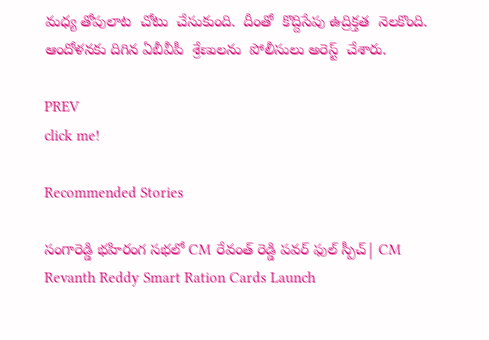మధ్య తోపులాట  చోటు  చేసుకుంది.  దీంతో  కొద్దిసేపు ఉద్రిక్తత  నెలకొంది.   ఆందోళనకు దిగిన ఏబీవీపీ  శ్రేణులను  పోలీసులు అరెస్ట్  చేశారు.

PREV
click me!

Recommended Stories

సంగారెడ్డి భహిరంగ సభలో CM రేవంత్ రెడ్డి పవర్ ఫుల్ స్పీచ్| CM Revanth Reddy Smart Ration Cards Launch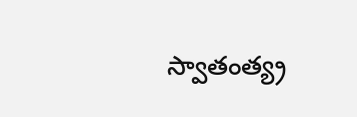స్వాతంత్య్ర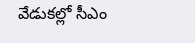వేడుకల్లో సీఎం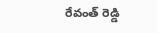రేవంత్ రెడ్డి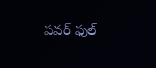పవర్ ఫుల్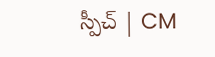స్పీచ్ | CM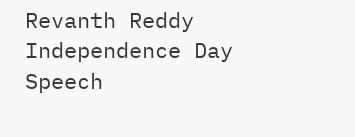Revanth Reddy Independence Day Speech